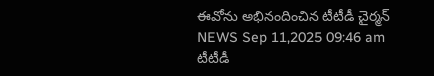ఈవోను అభినందించిన టీటీడీ చైర్మన్
NEWS Sep 11,2025 09:46 am
టీటీడీ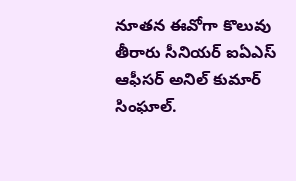నూతన ఈవోగా కొలువు తీరారు సీనియర్ ఐఏఎస్ ఆఫీసర్ అనిల్ కుమార్ సింఘాల్.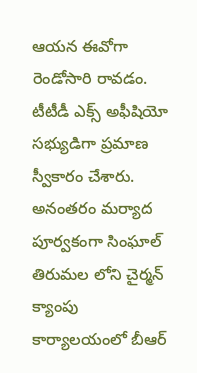ఆయన ఈవోగా రెండోసారి రావడం. టీటీడీ ఎక్స్ అఫీషియో సభ్యుడిగా ప్రమాణ స్వీకారం చేశారు. అనంతరం మర్యాద పూర్వకంగా సింఘాల్ తిరుమల లోని చైర్మన్ క్యాంపు కార్యాలయంలో బీఆర్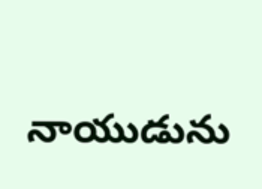నాయుడును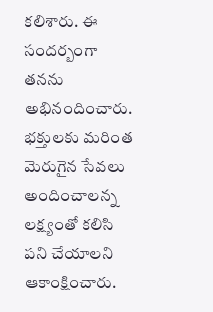కలిశారు. ఈ సందర్బంగా తనను అభినందించారు. భక్తులకు మరింత మెరుగైన సేవలు అందించాలన్న లక్ష్యంతో కలిసి పని చేయాలని ఆకాంక్షించారు.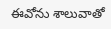ఈవోను శాలువాతో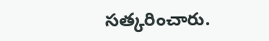సత్కరించారు.